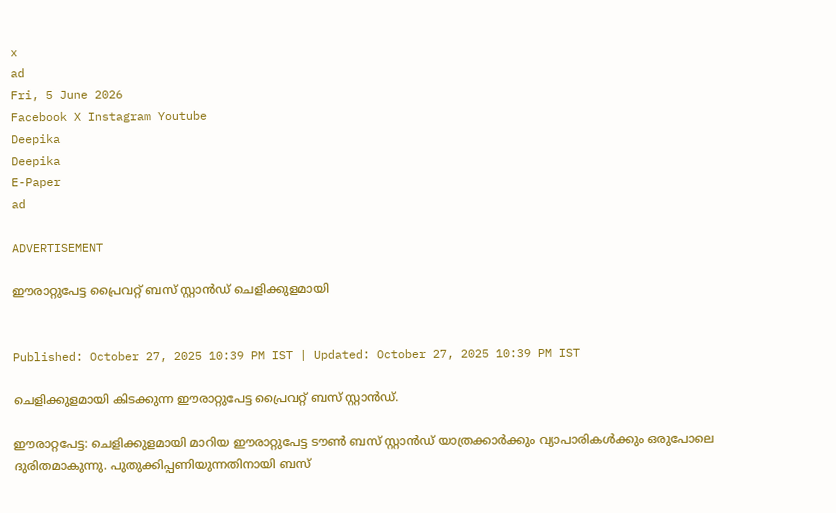x
ad
Fri, 5 June 2026
Facebook X Instagram Youtube
Deepika
Deepika
E-Paper
ad

ADVERTISEMENT

ഈരാറ്റുപേട്ട പ്രൈവറ്റ് ബസ് സ്റ്റാൻഡ് ചെളിക്കുളമായി


Published: October 27, 2025 10:39 PM IST | Updated: October 27, 2025 10:39 PM IST

ചെളിക്കുളമായി കിടക്കുന്ന ഈരാറ്റുപേട്ട പ്രൈവറ്റ് ബസ് സ്റ്റാൻഡ്.

ഈരാറ്റപേട്ട: ചെളിക്കുളമായി മാറിയ ഈരാറ്റുപേട്ട ടൗൺ ബസ് സ്റ്റാൻഡ് യാത്രക്കാർക്കും വ്യാപാരികൾക്കും ഒരുപോലെ ദുരിതമാകുന്നു. പുതുക്കിപ്പണിയുന്നതിനായി ബസ്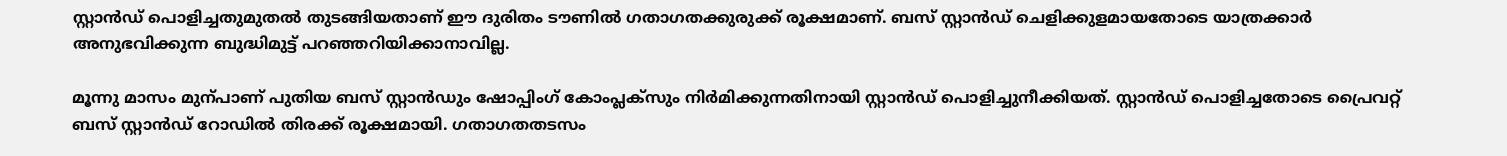സ്റ്റാൻഡ് പൊളിച്ചതുമുതൽ തുടങ്ങിയതാണ് ഈ ദുരിതം ടൗണിൽ ഗതാഗതക്കുരുക്ക് രൂക്ഷമാണ്. ബസ് സ്റ്റാൻഡ് ചെളിക്കുളമായതോടെ യാത്രക്കാർ അനുഭവിക്കുന്ന ബുദ്ധിമുട്ട് പറഞ്ഞറിയിക്കാനാവില്ല.

മൂന്നു മാസം മുന്പാണ് പുതിയ ബസ് സ്റ്റാൻഡും ഷോപ്പിംഗ് കോംപ്ലക്സും നിർമിക്കുന്നതിനായി സ്റ്റാൻഡ് പൊളിച്ചുനീക്കിയത്. സ്റ്റാൻഡ് പൊളിച്ചതോടെ പ്രൈവറ്റ് ബസ് സ്റ്റാൻഡ് റോഡിൽ തിരക്ക് രൂക്ഷമായി. ഗതാഗതതടസം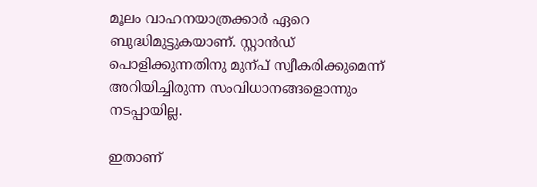മൂലം വാഹനയാത്രക്കാർ ഏറെ ബുദ്ധിമുട്ടുകയാണ്. സ്റ്റാൻഡ് പൊളിക്കുന്നതിനു മുന്പ് സ്വീകരിക്കുമെന്ന് അറിയിച്ചിരുന്ന സംവിധാനങ്ങളൊന്നും നടപ്പായില്ല.

ഇതാണ്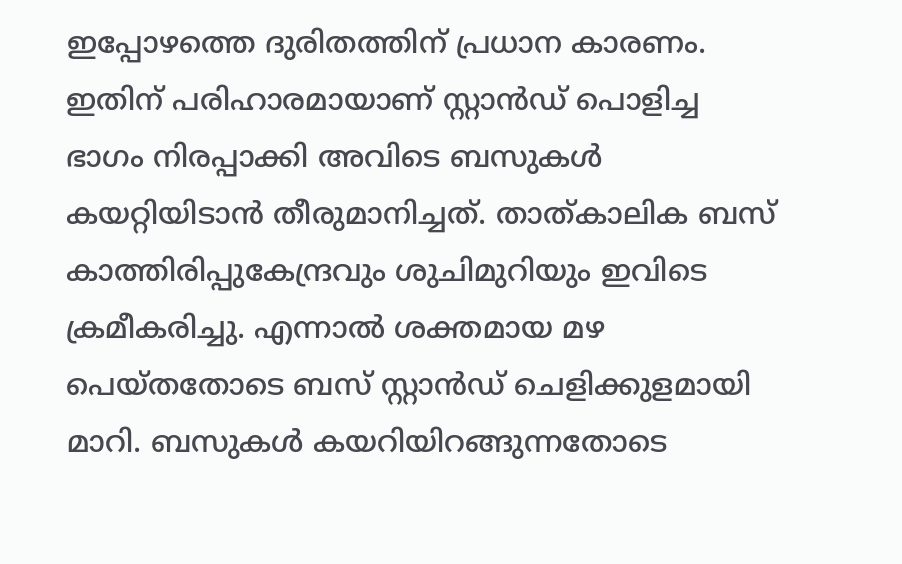ഇപ്പോഴത്തെ ദുരിതത്തിന് പ്രധാന കാരണം. ഇതിന് പരിഹാരമായാണ് സ്റ്റാൻഡ് പൊളിച്ച ഭാഗം നിരപ്പാക്കി അവിടെ ബസുകൾ കയറ്റിയിടാൻ തീരുമാനിച്ചത്. താത്കാലിക ബസ് കാത്തിരിപ്പുകേന്ദ്രവും ശുചിമുറിയും ഇവിടെ ക്രമീകരിച്ചു. എന്നാൽ ശക്തമായ മഴ പെയ്തതോടെ ബസ് സ്റ്റാൻഡ് ചെളിക്കുളമായി മാറി. ബസുകൾ കയറിയിറങ്ങുന്നതോടെ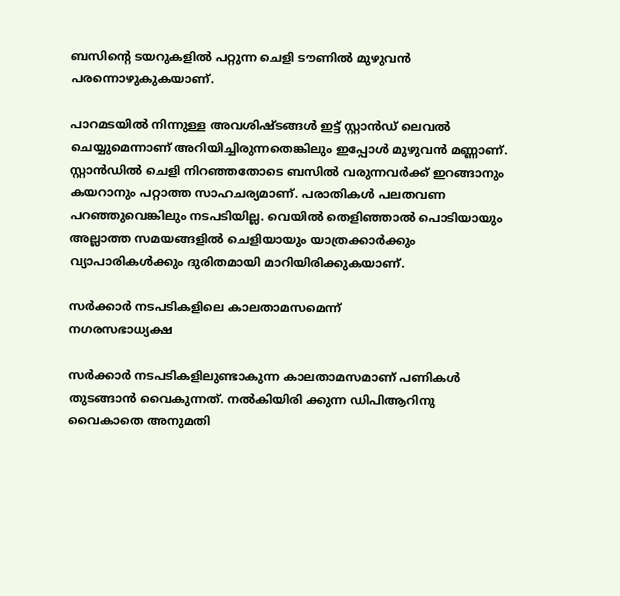ബസിന്‍റെ ടയറുകളിൽ പറ്റുന്ന ചെളി ടൗണിൽ മുഴുവൻ പരന്നൊഴുകുകയാണ്.

പാറമടയിൽ നിന്നുള്ള അവശിഷ്ടങ്ങൾ ഇട്ട് സ്റ്റാൻഡ് ലെവൽ ചെയ്യുമെന്നാണ് അറിയിച്ചിരുന്നതെങ്കിലും ഇപ്പോൾ മുഴുവൻ മണ്ണാണ്. സ്റ്റാൻഡിൽ ചെളി നിറഞ്ഞതോടെ ബസിൽ വരുന്നവർക്ക് ഇറങ്ങാനും കയറാനും പറ്റാത്ത സാഹചര്യമാണ്. പരാതികൾ പലതവണ പറഞ്ഞുവെങ്കിലും നടപടിയില്ല. വെയിൽ തെളിഞ്ഞാൽ പൊടിയായും അല്ലാത്ത സമയങ്ങളിൽ ചെളിയായും യാത്രക്കാർക്കും വ്യാപാരികൾക്കും ദുരിതമായി മാറിയിരിക്കുകയാണ്.

സർക്കാർ നടപടികളിലെ കാലതാമസമെന്ന്
നഗരസഭാധ്യക്ഷ

സർക്കാർ നടപടികളിലുണ്ടാകുന്ന കാലതാമസമാണ് പണികൾ തുടങ്ങാൻ വൈകുന്നത്. നൽകിയിരി ക്കുന്ന ഡിപിആറിനു വൈകാതെ അനുമതി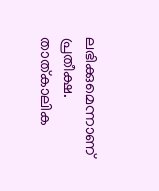ലഭിക്കുമെന്നാണ് പ്രതീക്ഷ. താത്കാലിക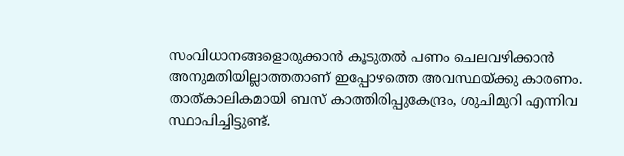സംവിധാനങ്ങളൊരുക്കാൻ കൂടുതൽ പണം ചെലവഴിക്കാൻ അനുമതിയില്ലാത്തതാണ് ഇപ്പോഴത്തെ അവസ്ഥയ്ക്കു കാരണം. താത്കാലികമായി ബസ് കാത്തിരിപ്പുകേന്ദ്രം, ശുചിമുറി എന്നിവ സ്ഥാപിച്ചിട്ടുണ്ട്.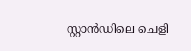സ്റ്റാൻഡിലെ ചെളി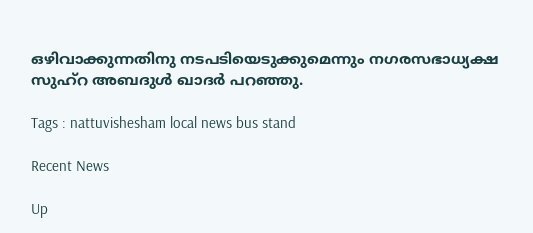ഒഴിവാക്കുന്നതിനു നടപടിയെടുക്കുമെന്നും നഗരസഭാധ്യക്ഷ സുഹ്റ അബദുൾ ഖാദർ പറഞ്ഞു.

Tags : nattuvishesham local news bus stand

Recent News

Up